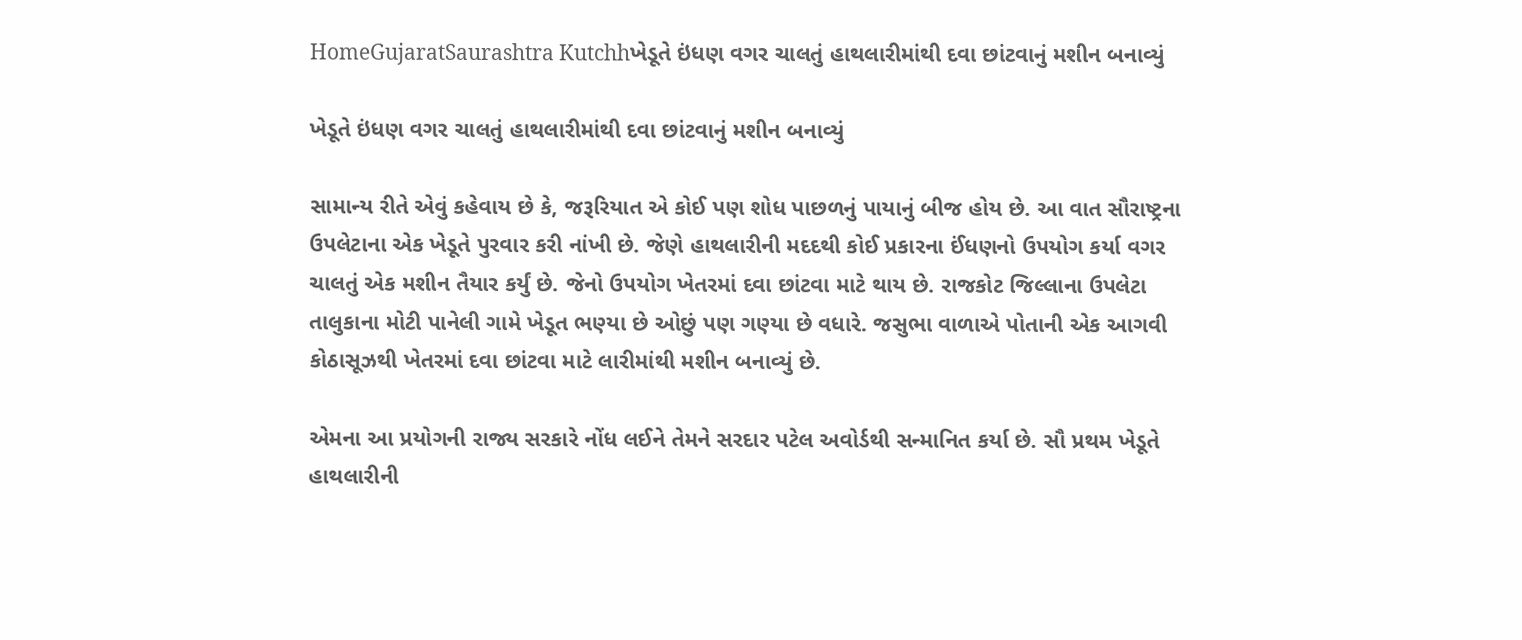HomeGujaratSaurashtra Kutchhખેડૂતે ઇંધણ વગર ચાલતું હાથલારીમાંથી દવા છાંટવાનું મશીન બનાવ્યું

ખેડૂતે ઇંધણ વગર ચાલતું હાથલારીમાંથી દવા છાંટવાનું મશીન બનાવ્યું

સામાન્ય રીતે એવું કહેવાય છે કે, જરૂરિયાત એ કોઈ પણ શોધ પાછળનું પાયાનું બીજ હોય છે. આ વાત સૌરાષ્ટ્રના ઉપલેટાના એક ખેડૂતે પુરવાર કરી નાંખી છે. જેણે હાથલારીની મદદથી કોઈ પ્રકારના ઈંધણનો ઉપયોગ કર્યા વગર ચાલતું એક મશીન તૈયાર કર્યું છે. જેનો ઉપયોગ ખેતરમાં દવા છાંટવા માટે થાય છે. રાજકોટ જિલ્લાના ઉપલેટા તાલુકાના મોટી પાનેલી ગામે ખેડૂત ભણ્યા છે ઓછું પણ ગણ્યા છે વધારે. જસુભા વાળાએ પોતાની એક આગવી કોઠાસૂઝથી ખેતરમાં દવા છાંટવા માટે લારીમાંથી મશીન બનાવ્યું છે.

એમના આ પ્રયોગની રાજ્ય સરકારે નોંધ લઈને તેમને સરદાર પટેલ અવોર્ડથી સન્માનિત કર્યા છે. સૌ પ્રથમ ખેડૂતે હાથલારીની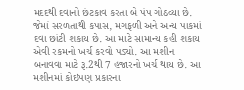મદદથી દવાનો છંટકાવ કરતા બે પંપ ગોઠવ્યા છે. જેમાં સરળતાથી કપાસ, મગફળી અને અન્ય પાકમાં દવા છાંટી શકાય છે. આ માટે સામાન્ય કહી શકાય એવી રકમનો ખર્ચ કરવો પડ્યો. આ મશીન બનાવવા માટે રૂ.2થી 7 હજારનો ખર્ચ થાય છે. આ મશીનમાં કોઇપણ પ્રકારના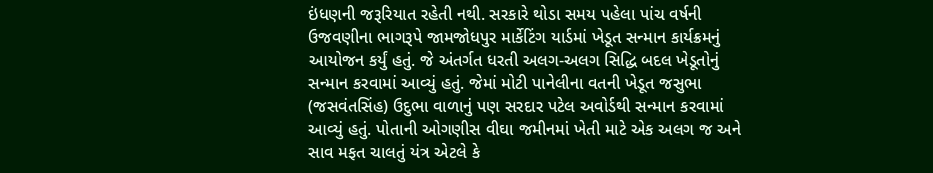ઇંધણની જરૂરિયાત રહેતી નથી. સરકારે થોડા સમય પહેલા પાંચ વર્ષની ઉજવણીના ભાગરૂપે જામજોધપુર માર્કેટિંગ યાર્ડમાં ખેડૂત સન્માન કાર્યક્રમનું આયોજન કર્યું હતું. જે અંતર્ગત ધરતી અલગ-અલગ સિદ્ધિ બદલ ખેડૂતોનું સન્માન કરવામાં આવ્યું હતું. જેમાં મોટી પાનેલીના વતની ખેડૂત જસુભા (જસવંતસિંહ) ઉદુભા વાળાનું પણ સરદાર પટેલ અવોર્ડથી સન્માન કરવામાં આવ્યું હતું. પોતાની ઓગણીસ વીઘા જમીનમાં ખેતી માટે એક અલગ જ અને સાવ મફત ચાલતું યંત્ર એટલે કે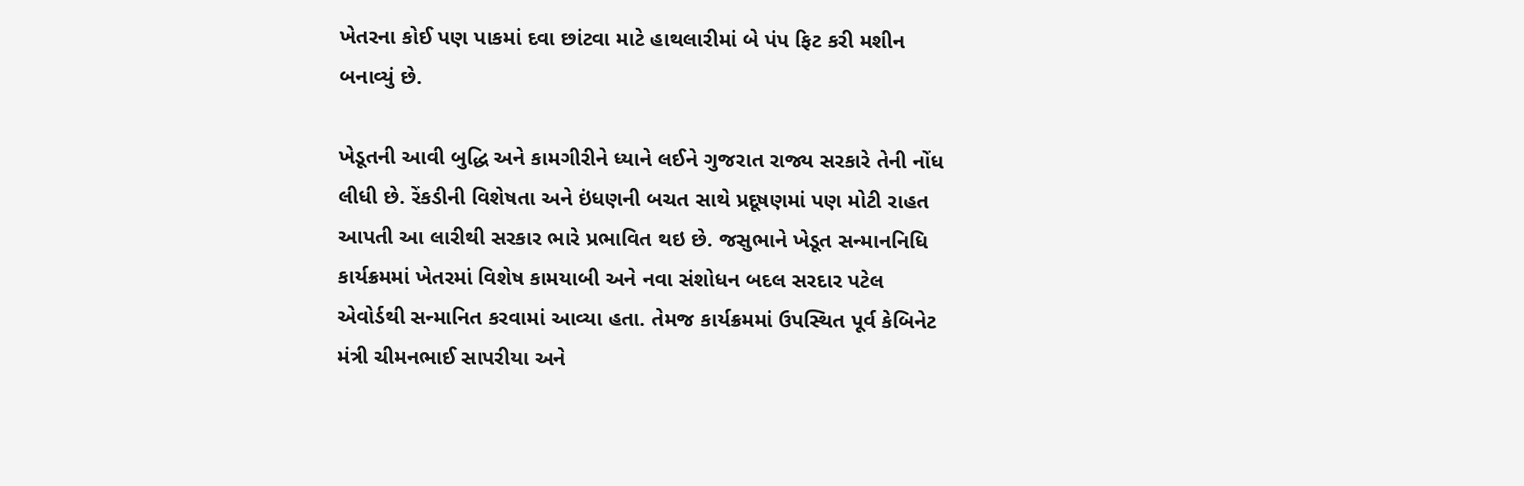ખેતરના કોઈ પણ પાકમાં દવા છાંટવા માટે હાથલારીમાં બે પંપ ફિટ કરી મશીન બનાવ્યું છે.

ખેડૂતની આવી બુદ્ધિ અને કામગીરીને ધ્યાને લઈને ગુજરાત રાજ્ય સરકારે તેની નોંધ લીધી છે. રેંકડીની વિશેષતા અને ઇંધણની બચત સાથે પ્રદૂષણમાં પણ મોટી રાહત આપતી આ લારીથી સરકાર ભારે પ્રભાવિત થઇ છે. જસુભાને ખેડૂત સન્માનનિધિ કાર્યક્રમમાં ખેતરમાં વિશેષ કામયાબી અને નવા સંશોધન બદલ સરદાર પટેલ એવોર્ડથી સન્માનિત કરવામાં આવ્યા હતા. તેમજ કાર્યક્રમમાં ઉપસ્થિત પૂર્વ કેબિનેટ મંત્રી ચીમનભાઈ સાપરીયા અને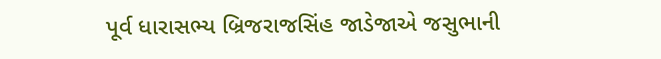પૂર્વ ધારાસભ્ય બ્રિજરાજસિંહ જાડેજાએ જસુભાની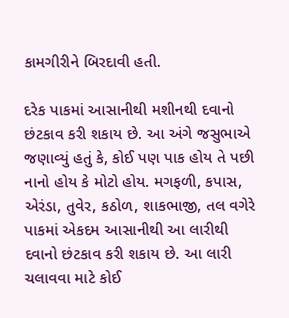કામગીરીને બિરદાવી હતી.

દરેક પાકમાં આસાનીથી મશીનથી દવાનો છંટકાવ કરી શકાય છે. આ અંગે જસુભાએ જણાવ્યું હતું કે, કોઈ પણ પાક હોય તે પછી નાનો હોય કે મોટો હોય. મગફળી, કપાસ, એરંડા, તુવેર, કઠોળ, શાકભાજી, તલ વગેરે પાકમાં એકદમ આસાનીથી આ લારીથી દવાનો છંટકાવ કરી શકાય છે. આ લારી ચલાવવા માટે કોઈ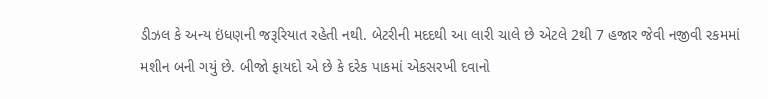ડીઝલ કે અન્ય ઇંધણની જરૂરિયાત રહેતી નથી. બેટરીની મદદથી આ લારી ચાલે છે એટલે 2થી 7 હજાર જેવી નજીવી રકમમાં મશીન બની ગયું છે. બીજો ફાયદો એ છે કે દરેક પાકમાં એકસરખી દવાનો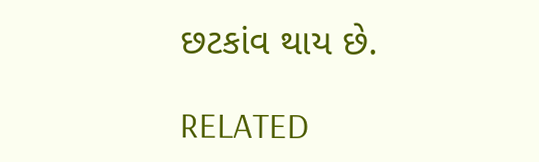છટકાંવ થાય છે.

RELATED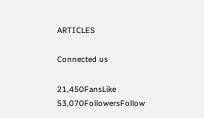ARTICLES

Connected us

21,450FansLike
53,070FollowersFollow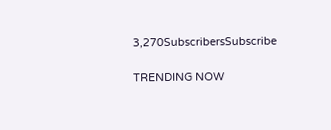3,270SubscribersSubscribe

TRENDING NOW